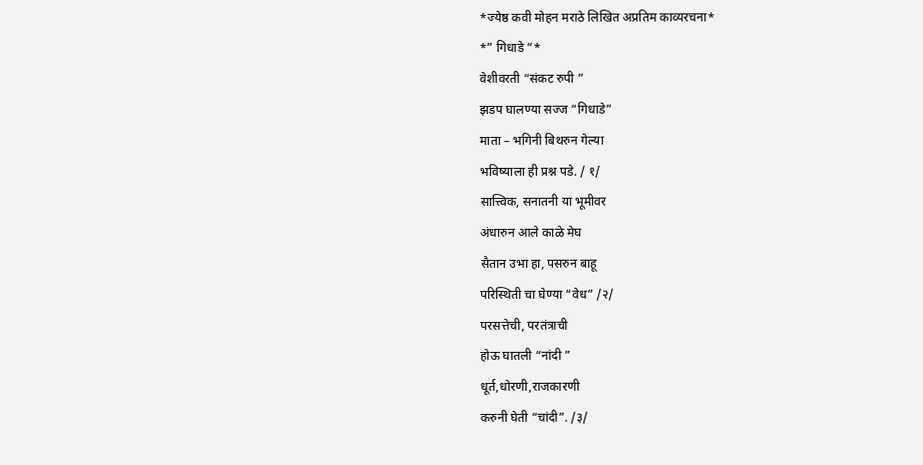*ज्येष्ठ कवी मोहन मराठे लिखित अप्रतिम काव्यरचना*
*” गिधाडे “*
वेशीवरती “संकट रुपी ”
झडप घालण्या सज्ज “गिधाडे”
माता – भगिनी बिथरुन गेल्या
भविष्याला ही प्रश्न पडे. / १/
सात्त्विक, सनातनी या भूमीवर
अंधारुन आले काळे मेघ
सैतान उभा हा, पसरुन बाहू
परिस्थिती चा घेण्या “वेध” /२/
परसत्तेची, परतंत्राची
होऊ घातली “नांदी ”
धूर्त,धोरणी,राजकारणी
करुनी घेती “चांदी”. /३/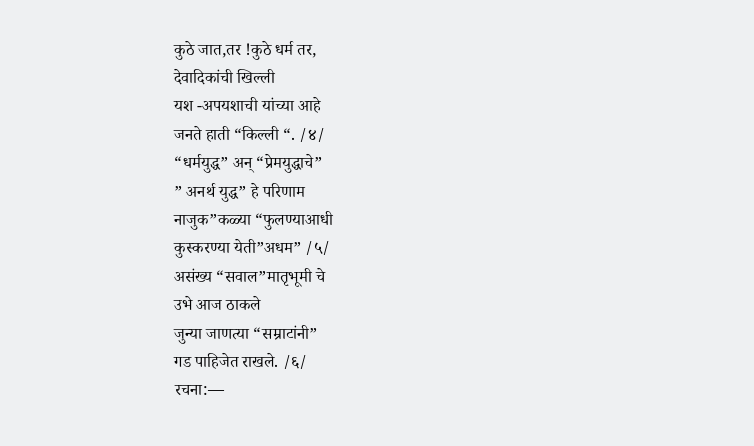कुठे जात,तर !कुठे धर्म तर,
देवादिकांची खिल्ली
यश -अपयशाची यांच्या आहे
जनते हाती “किल्ली “. /४/
“धर्मयुद्ध” अन् “प्रेमयुद्धाचे”
” अनर्थ युद्ध” हे परिणाम
नाजुक”कळ्या “फुलण्याआधी
कुस्करण्या येती”अधम” /५/
असंख्य “सवाल”मातृभूमी चे
उभे आज ठाकले
जुन्या जाणत्या “सम्राटांनी”
गड पाहिजेत राखले. /६/
रचना:—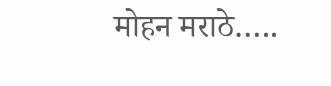मोहन मराठे…..